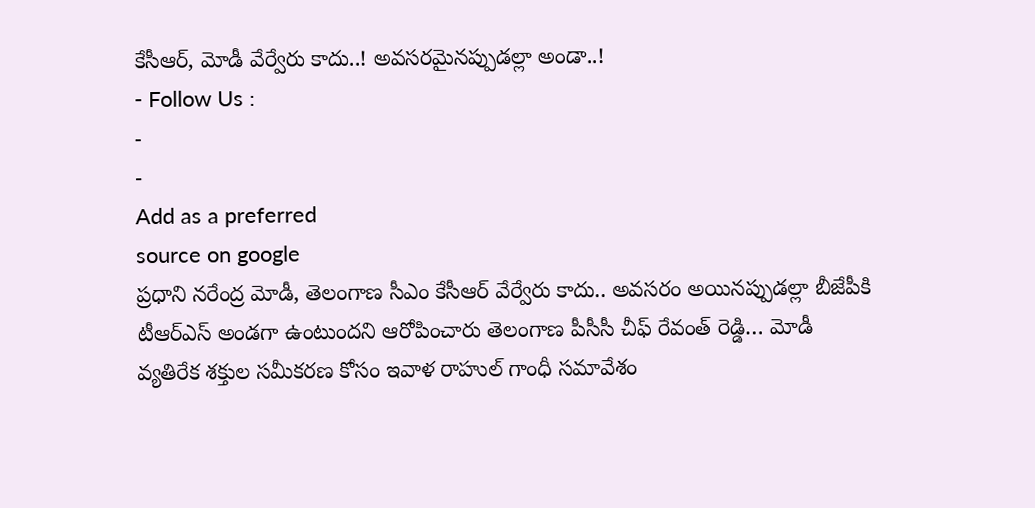కేసీఆర్, మోడీ వేర్వేరు కాదు..! అవసరమైనప్పుడల్లా అండా..!
- Follow Us :
-
-
Add as a preferred
source on google
ప్రధాని నరేంద్ర మోడీ, తెలంగాణ సీఎం కేసీఆర్ వేర్వేరు కాదు.. అవసరం అయినప్పుడల్లా బీజేపీకి టీఆర్ఎస్ అండగా ఉంటుందని ఆరోపించారు తెలంగాణ పీసీసీ చీఫ్ రేవంత్ రెడ్డి… మోడీ వ్యతిరేక శక్తుల సమీకరణ కోసం ఇవాళ రాహుల్ గాంధీ సమావేశం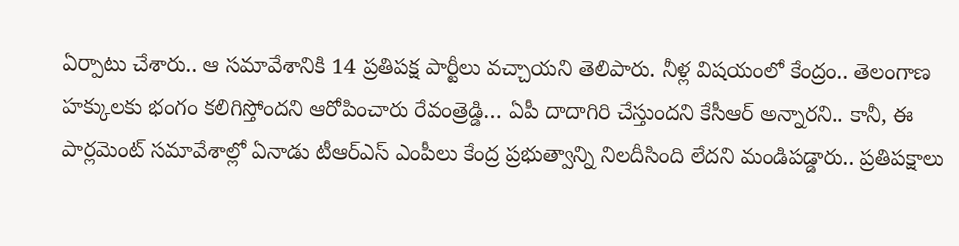ఏర్పాటు చేశారు.. ఆ సమావేశానికి 14 ప్రతిపక్ష పార్టీలు వచ్చాయని తెలిపారు. నీళ్ల విషయంలో కేంద్రం.. తెలంగాణ హక్కులకు భంగం కలిగిస్తోందని ఆరోపించారు రేవంత్రెడ్డి… ఏపీ దాదాగిరి చేస్తుందని కేసీఆర్ అన్నారని.. కానీ, ఈ పార్లమెంట్ సమావేశాల్లో ఏనాడు టీఆర్ఎస్ ఎంపీలు కేంద్ర ప్రభుత్వాన్ని నిలదీసింది లేదని మండిపడ్డారు.. ప్రతిపక్షాలు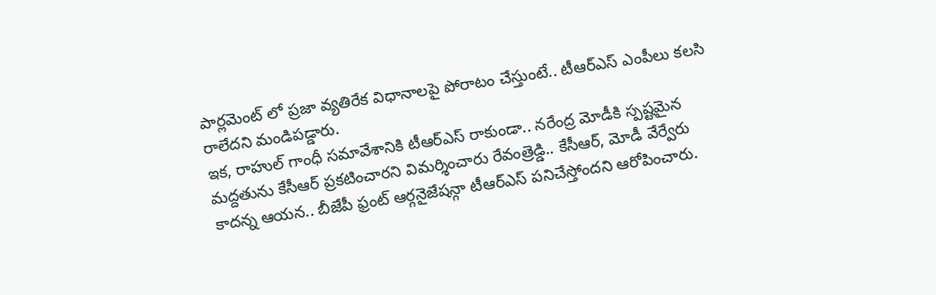పార్లమెంట్ లో ప్రజా వ్యతిరేక విధానాలపై పోరాటం చేస్తుంటే.. టీఆర్ఎస్ ఎంపీలు కలసి రాలేదని మండిపడ్డారు.
ఇక, రాహుల్ గాంధీ సమావేశానికి టీఆర్ఎస్ రాకుండా.. నరేంద్ర మోడీకి స్పష్టమైన మద్దతును కేసీఆర్ ప్రకటించారని విమర్శించారు రేవంత్రెడ్డి.. కేసీఆర్, మోడీ వేర్వేరు కాదన్న ఆయన.. బీజేపీ ఫ్రంట్ ఆర్గనైజేషన్గా టీఆర్ఎస్ పనిచేస్తోందని ఆరోపించారు.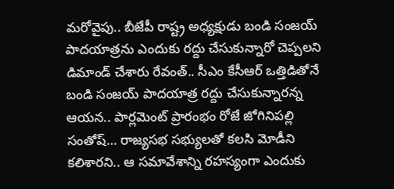మరోవైపు.. బీజేపీ రాష్ట్ర అధ్యక్షుడు బండి సంజయ్ పాదయాత్రను ఎందుకు రద్దు చేసుకున్నారో చెప్పలని డిమాండ్ చేశారు రేవంత్.. సీఎం కేసీఆర్ ఒత్తిడితోనే బండి సంజయ్ పాదయాత్ర రద్దు చేసుకున్నారన్న ఆయన.. పార్లమెంట్ ప్రారంభం రోజే జోగినిపల్లి సంతోష్… రాజ్యసభ సభ్యులతో కలసి మోడీని కలిశారని.. ఆ సమావేశాన్ని రహస్యంగా ఎందుకు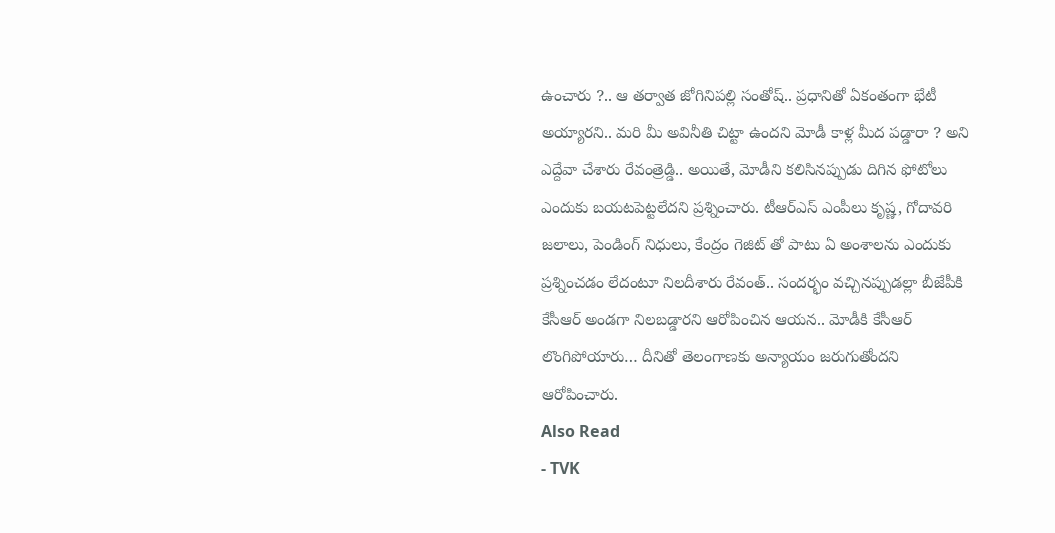ఉంచారు ?.. ఆ తర్వాత జోగినిపల్లి సంతోష్.. ప్రధానితో ఏకంతంగా భేటీ అయ్యారని.. మరి మీ అవినీతి చిట్టా ఉందని మోడీ కాళ్ల మీద పడ్డారా ? అని ఎద్దేవా చేశారు రేవంత్రెడ్డి.. అయితే, మోడీని కలిసినప్పుడు దిగిన ఫోటోలు ఎందుకు బయటపెట్టలేదని ప్రశ్నించారు. టీఆర్ఎస్ ఎంపీలు కృష్ణ, గోదావరి జలాలు, పెండింగ్ నిధులు, కేంద్రం గెజిట్ తో పాటు ఏ అంశాలను ఎందుకు ప్రశ్నించడం లేదంటూ నిలదీశారు రేవంత్.. సందర్భం వచ్చినప్పుడల్లా బీజేపీకి కేసీఆర్ అండగా నిలబడ్డారని ఆరోపించిన ఆయన.. మోడీకి కేసీఆర్ లొంగిపోయారు… దీనితో తెలంగాణకు అన్యాయం జరుగుతోందని ఆరోపించారు.
Also Read
- TVK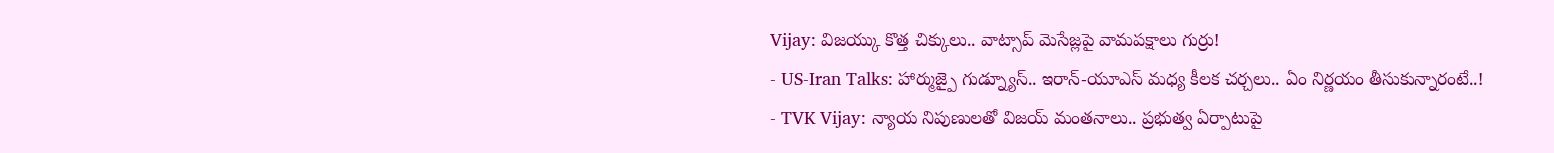Vijay: విజయ్కు కొత్త చిక్కులు.. వాట్సాప్ మెసేజ్లపై వామపక్షాలు గుర్రు!
- US-Iran Talks: హార్ముజ్పై గుడ్న్యూస్.. ఇరాన్-యూఎస్ మధ్య కీలక చర్చలు.. ఏం నిర్ణయం తీసుకున్నారంటే..!
- TVK Vijay: న్యాయ నిపుణులతో విజయ్ మంతనాలు.. ప్రభుత్వ ఏర్పాటుపై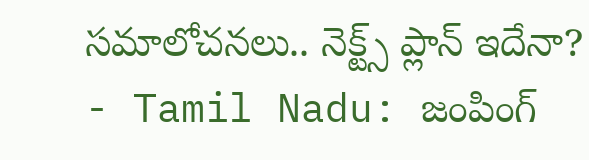సమాలోచనలు.. నెక్ట్స్ ప్లాన్ ఇదేనా?
- Tamil Nadu: జంపింగ్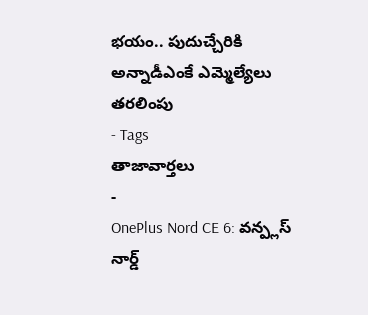భయం.. పుదుచ్చేరికి అన్నాడీఎంకే ఎమ్మెల్యేలు తరలింపు
- Tags
తాజావార్తలు
-
OnePlus Nord CE 6: వన్ప్లస్ నార్డ్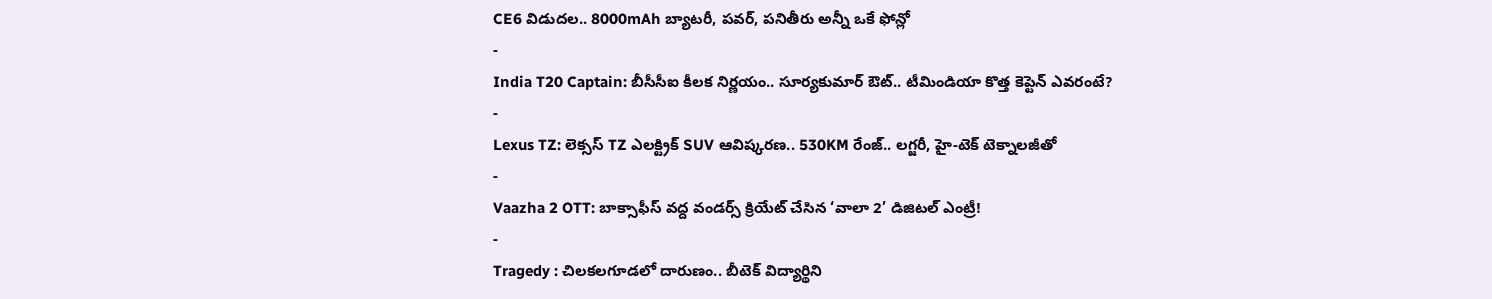CE6 విడుదల.. 8000mAh బ్యాటరీ, పవర్, పనితీరు అన్నీ ఒకే ఫోన్లో
-
India T20 Captain: బీసీసీఐ కీలక నిర్ణయం.. సూర్యకుమార్ ఔట్.. టీమిండియా కొత్త కెప్టెన్ ఎవరంటే?
-
Lexus TZ: లెక్సస్ TZ ఎలక్ట్రిక్ SUV ఆవిష్కరణ.. 530KM రేంజ్.. లగ్జరీ, హై-టెక్ టెక్నాలజీతో
-
Vaazha 2 OTT: బాక్సాఫీస్ వద్ద వండర్స్ క్రియేట్ చేసిన ‘వాలా 2’ డిజిటల్ ఎంట్రీ!
-
Tragedy : చిలకలగూడలో దారుణం.. బీటెక్ విద్యార్థిని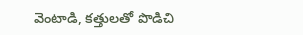వెంటాడి, కత్తులతో పొడిచి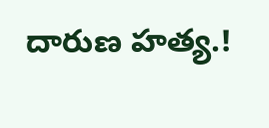దారుణ హత్య.!